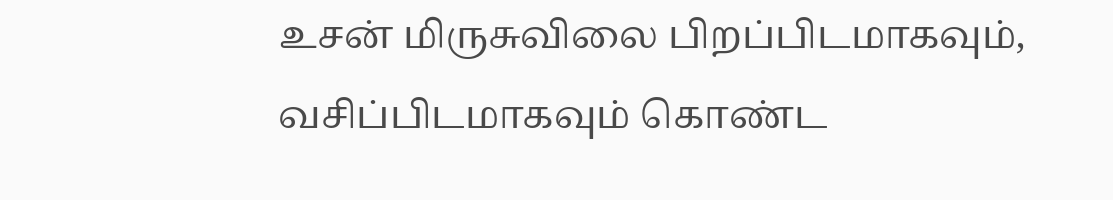உசன் மிருசுவிலை பிறப்பிடமாகவும், வசிப்பிடமாகவும் கொண்ட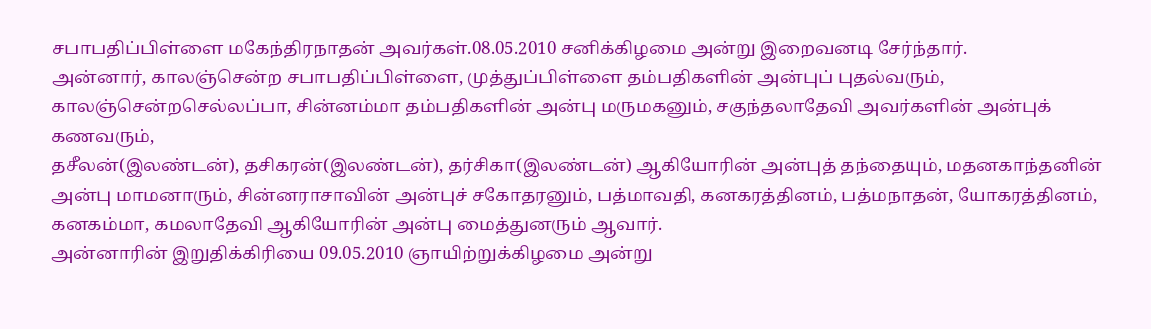சபாபதிப்பிள்ளை மகேந்திரநாதன் அவர்கள்.08.05.2010 சனிக்கிழமை அன்று இறைவனடி சேர்ந்தார்.
அன்னார், காலஞ்சென்ற சபாபதிப்பிள்ளை, முத்துப்பிள்ளை தம்பதிகளின் அன்புப் புதல்வரும், காலஞ்சென்றசெல்லப்பா, சின்னம்மா தம்பதிகளின் அன்பு மருமகனும், சகுந்தலாதேவி அவர்களின் அன்புக் கணவரும்,
தசீலன்(இலண்டன்), தசிகரன்(இலண்டன்), தர்சிகா(இலண்டன்) ஆகியோரின் அன்புத் தந்தையும், மதனகாந்தனின் அன்பு மாமனாரும், சின்னராசாவின் அன்புச் சகோதரனும், பத்மாவதி, கனகரத்தினம், பத்மநாதன், யோகரத்தினம், கனகம்மா, கமலாதேவி ஆகியோரின் அன்பு மைத்துனரும் ஆவார்.
அன்னாரின் இறுதிக்கிரியை 09.05.2010 ஞாயிற்றுக்கிழமை அன்று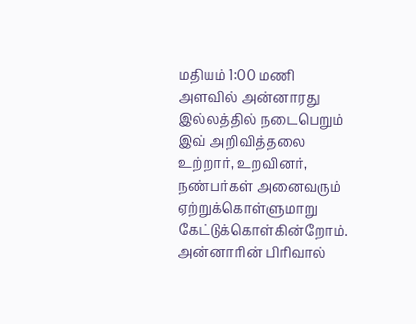மதியம் 1:00 மணி அளவில் அன்னாரது இல்லத்தில் நடைபெறும்
இவ் அறிவித்தலை உற்றார், உறவினர், நண்பர்கள் அனைவரும் ஏற்றுக்கொள்ளுமாறு கேட்டுக்கொள்கின்றோம்.
அன்னாரின் பிரிவால்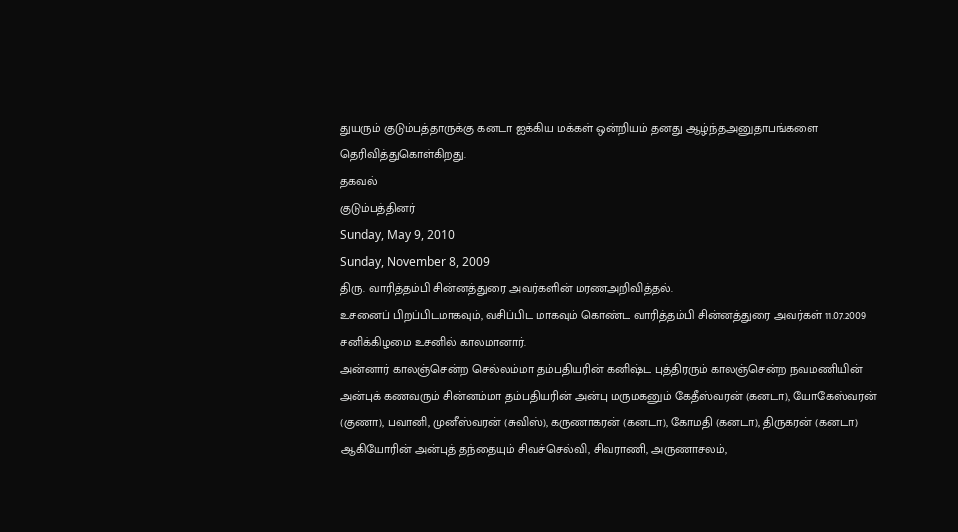துயரும் குடும்பத்தாருக்கு கனடா ஐக்கிய மக்கள் ஒன்றியம் தனது ஆழ்ந்தஅனுதாபங்களை தெரிவித்துகொள்கிறது.
தகவல்
குடும்பத்தினர்
Sunday, May 9, 2010
Sunday, November 8, 2009
திரு. வாரித்தம்பி சின்னத்துரை அவர்களின் மரணஅறிவித்தல்.
உசனைப் பிறப்பிடமாகவும், வசிப்பிட மாகவும் கொண்ட வாரித்தம்பி சின்னத்துரை அவர்கள் 11.07.2009 சனிக்கிழமை உசனில் காலமானார்.
அன்னார் காலஞ்சென்ற செல்லம்மா தம்பதியரின் கனிஷ்ட புத்திரரும் காலஞ்சென்ற நவமணியின் அன்புக் கணவரும் சின்னம்மா தம்பதியரின் அன்பு மருமகனும் கேதீஸ்வரன் (கனடா), யோகேஸ்வரன் (குணா), பவானி, முனீஸ்வரன் (சுவிஸ்), கருணாகரன் (கனடா), கோமதி (கனடா), திருகரன் (கனடா) ஆகியோரின் அன்புத் தந்தையும் சிவச்செல்வி, சிவராணி, அருணாசலம்,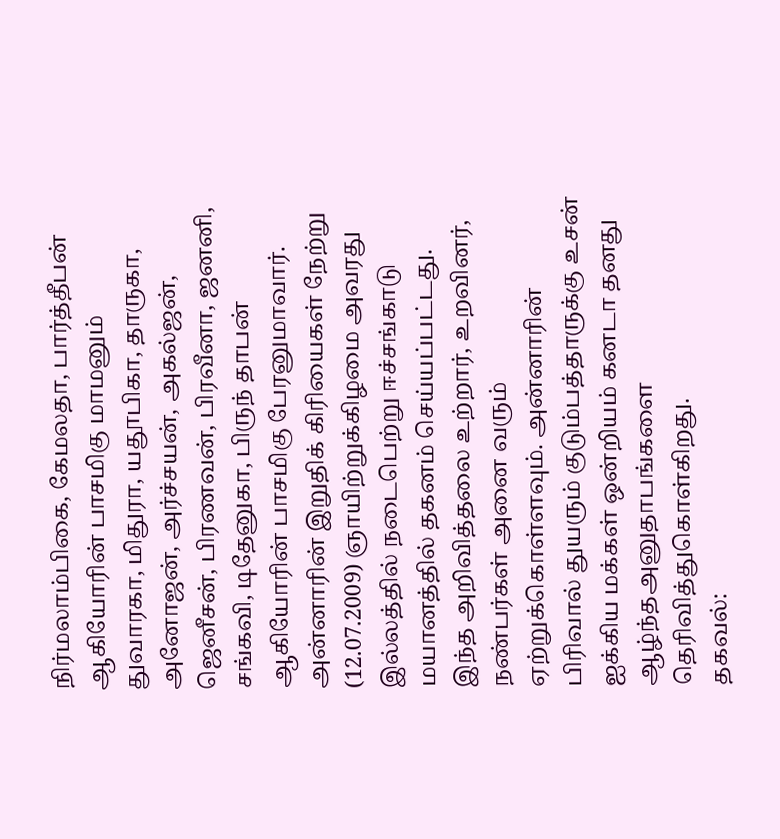நிர்மலாம்பிகை, கேமலதா, பார்த்தீபன் ஆகியோரின் பாசமிகு மாமனும் துவாரகா, மிதுரா, யதூபிகா, தாருகா, அனோஜன், அர்ச்சயன், அகல்ஜன், ஜெனீசன், பிரணவன், பிரவீனா, ஜனனி, சங்கவி, டிதேனுகா, பிருந் தாபன் ஆகியோரின் பாசமிகு பேரனுமாவார்.
அன்னாரின் இறுதிக் கிரியைகள் நேற்று (12.07.2009) ஞாயிற்றுக்கிழமை அவரது இல்லத்தில் நடைபெற்று ஈச்சங்காடு மயானத்தில் தகனம் செய்யப்பட்டது.
இந்த அறிவித்தலை உற்றார், உறவினர், நண்பர்கள் அனை வரும் ஏற்றுக்கொள்ளவும். அன்னாரின் பிரிவால் துயரும் குடும்பத்தாருக்கு உசன் ஐக்கிய மக்கள் ஒன்றியம் கனடா தனது ஆழ்ந்தஅனுதாபங்களை தெரிவித்துகொள்கிறது.
தகவல்: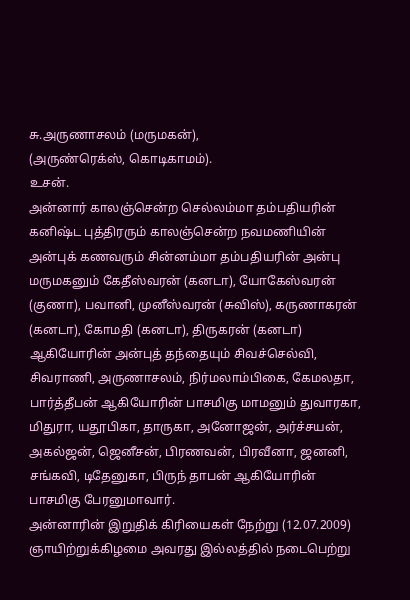சு.அருணாசலம் (மருமகன்),
(அருண்ரெக்ஸ், கொடிகாமம்).
உசன்.
அன்னார் காலஞ்சென்ற செல்லம்மா தம்பதியரின் கனிஷ்ட புத்திரரும் காலஞ்சென்ற நவமணியின் அன்புக் கணவரும் சின்னம்மா தம்பதியரின் அன்பு மருமகனும் கேதீஸ்வரன் (கனடா), யோகேஸ்வரன் (குணா), பவானி, முனீஸ்வரன் (சுவிஸ்), கருணாகரன் (கனடா), கோமதி (கனடா), திருகரன் (கனடா) ஆகியோரின் அன்புத் தந்தையும் சிவச்செல்வி, சிவராணி, அருணாசலம், நிர்மலாம்பிகை, கேமலதா, பார்த்தீபன் ஆகியோரின் பாசமிகு மாமனும் துவாரகா, மிதுரா, யதூபிகா, தாருகா, அனோஜன், அர்ச்சயன், அகல்ஜன், ஜெனீசன், பிரணவன், பிரவீனா, ஜனனி, சங்கவி, டிதேனுகா, பிருந் தாபன் ஆகியோரின் பாசமிகு பேரனுமாவார்.
அன்னாரின் இறுதிக் கிரியைகள் நேற்று (12.07.2009) ஞாயிற்றுக்கிழமை அவரது இல்லத்தில் நடைபெற்று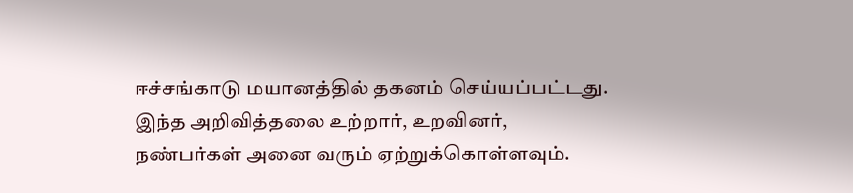ஈச்சங்காடு மயானத்தில் தகனம் செய்யப்பட்டது.
இந்த அறிவித்தலை உற்றார், உறவினர், நண்பர்கள் அனை வரும் ஏற்றுக்கொள்ளவும்.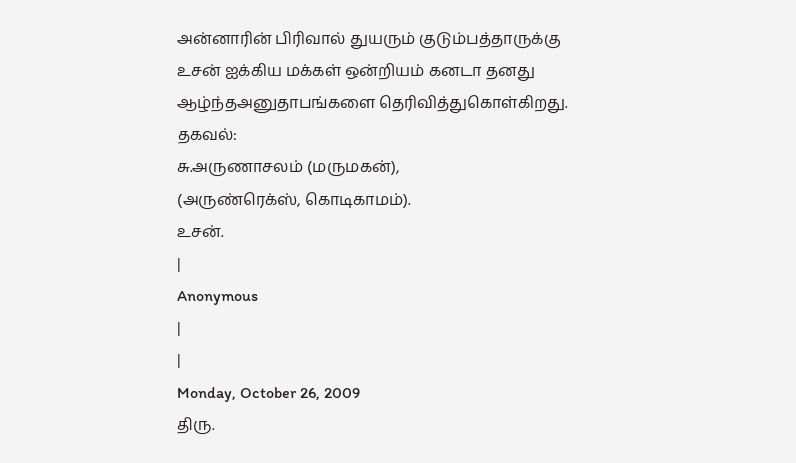அன்னாரின் பிரிவால் துயரும் குடும்பத்தாருக்கு உசன் ஐக்கிய மக்கள் ஒன்றியம் கனடா தனது ஆழ்ந்தஅனுதாபங்களை தெரிவித்துகொள்கிறது.
தகவல்:
சு.அருணாசலம் (மருமகன்),
(அருண்ரெக்ஸ், கொடிகாமம்).
உசன்.
|
Anonymous
|
|
Monday, October 26, 2009
திரு.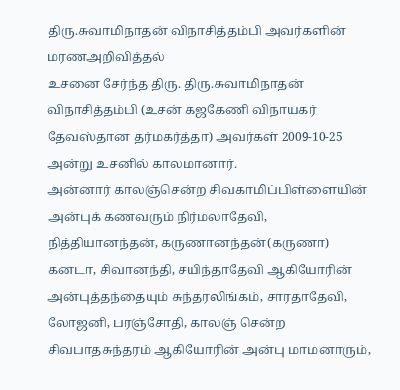திரு.சுவாமிநாதன் விநாசித்தம்பி அவர்களின் மரணஅறிவித்தல்
உசனை சேர்ந்த திரு. திரு.சுவாமிநாதன் விநாசித்தம்பி (உசன் கஜகேணி விநாயகர் தேவஸ்தான தர்மகர்த்தா) அவர்கள் 2009-10-25 அன்று உசனில் காலமானார்.
அன்னார் காலஞ்சென்ற சிவகாமிப்பிள்ளையின் அன்புக் கணவரும் நிர்மலாதேவி, நித்தியானந்தன், கருணானந்தன்(கருணா) கனடா, சிவானந்தி, சயிந்தாதேவி ஆகியோரின் அன்புத்தந்தையும் சுந்தரலிங்கம், சாரதாதேவி, லோஜனி, பரஞ்சோதி, காலஞ் சென்ற சிவபாதசுந்தரம் ஆகியோரின் அன்பு மாமனாரும்,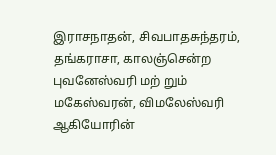இராசநாதன், சிவபாதசுந்தரம், தங்கராசா, காலஞ்சென்ற புவனேஸ்வரி மற் றும் மகேஸ்வரன், விமலேஸ்வரி ஆகியோரின்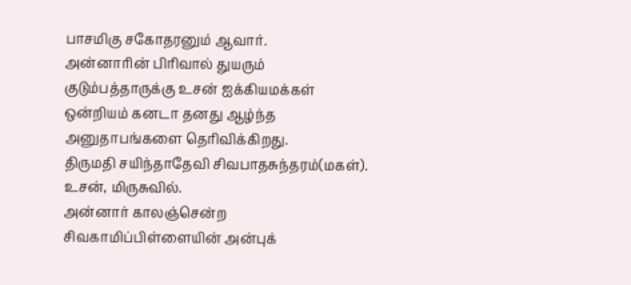பாசமிகு சகோதரனும் ஆவார்.
அன்னாரின் பிரிவால் துயரும் குடும்பத்தாருக்கு உசன் ஐக்கியமக்கள் ஒன்றியம் கனடா தனது ஆழ்ந்த அனுதாபங்களை தெரிவிக்கிறது.
திருமதி சயிந்தாதேவி சிவபாதசுந்தரம்(மகள்). உசன், மிருசுவில்.
அன்னார் காலஞ்சென்ற சிவகாமிப்பிள்ளையின் அன்புக்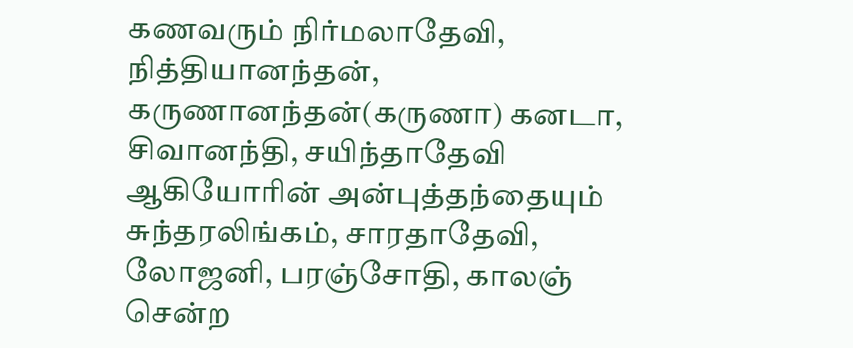கணவரும் நிர்மலாதேவி, நித்தியானந்தன், கருணானந்தன்(கருணா) கனடா, சிவானந்தி, சயிந்தாதேவி ஆகியோரின் அன்புத்தந்தையும் சுந்தரலிங்கம், சாரதாதேவி, லோஜனி, பரஞ்சோதி, காலஞ் சென்ற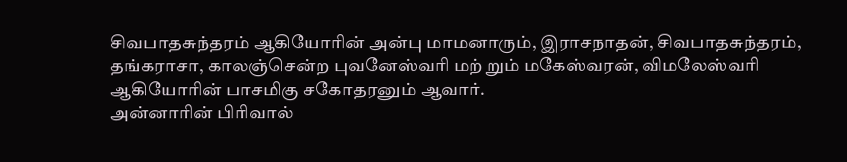சிவபாதசுந்தரம் ஆகியோரின் அன்பு மாமனாரும், இராசநாதன், சிவபாதசுந்தரம், தங்கராசா, காலஞ்சென்ற புவனேஸ்வரி மற் றும் மகேஸ்வரன், விமலேஸ்வரி ஆகியோரின் பாசமிகு சகோதரனும் ஆவார்.
அன்னாரின் பிரிவால்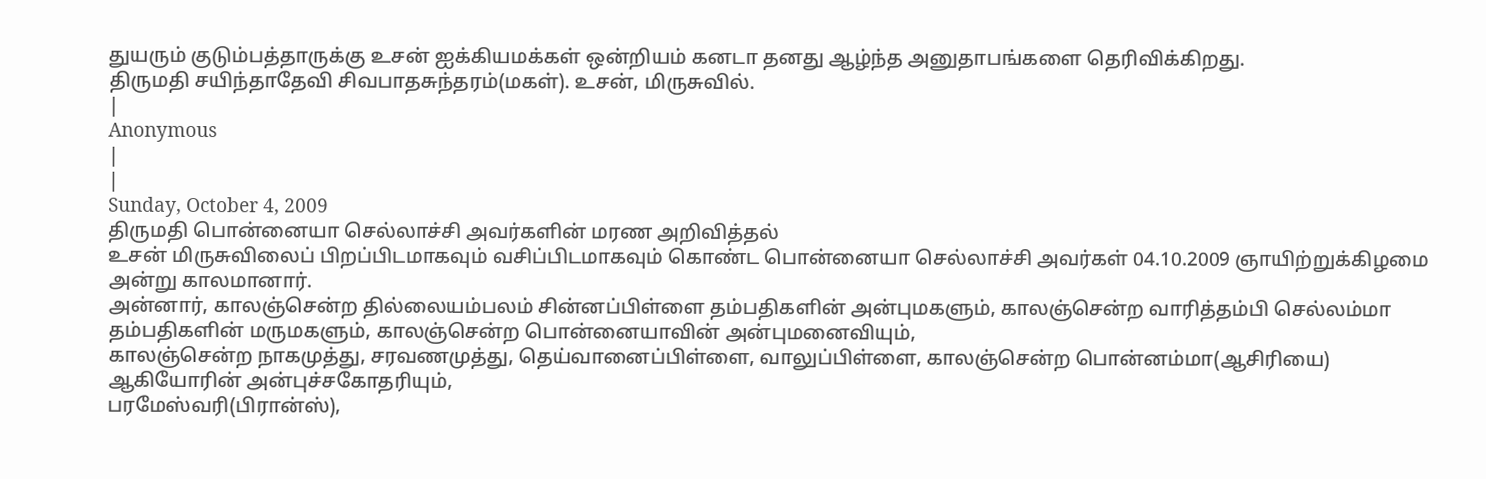துயரும் குடும்பத்தாருக்கு உசன் ஐக்கியமக்கள் ஒன்றியம் கனடா தனது ஆழ்ந்த அனுதாபங்களை தெரிவிக்கிறது.
திருமதி சயிந்தாதேவி சிவபாதசுந்தரம்(மகள்). உசன், மிருசுவில்.
|
Anonymous
|
|
Sunday, October 4, 2009
திருமதி பொன்னையா செல்லாச்சி அவர்களின் மரண அறிவித்தல்
உசன் மிருசுவிலைப் பிறப்பிடமாகவும் வசிப்பிடமாகவும் கொண்ட பொன்னையா செல்லாச்சி அவர்கள் 04.10.2009 ஞாயிற்றுக்கிழமை அன்று காலமானார்.
அன்னார், காலஞ்சென்ற தில்லையம்பலம் சின்னப்பிள்ளை தம்பதிகளின் அன்புமகளும், காலஞ்சென்ற வாரித்தம்பி செல்லம்மா தம்பதிகளின் மருமகளும், காலஞ்சென்ற பொன்னையாவின் அன்புமனைவியும்,
காலஞ்சென்ற நாகமுத்து, சரவணமுத்து, தெய்வானைப்பிள்ளை, வாலுப்பிள்ளை, காலஞ்சென்ற பொன்னம்மா(ஆசிரியை) ஆகியோரின் அன்புச்சகோதரியும்,
பரமேஸ்வரி(பிரான்ஸ்),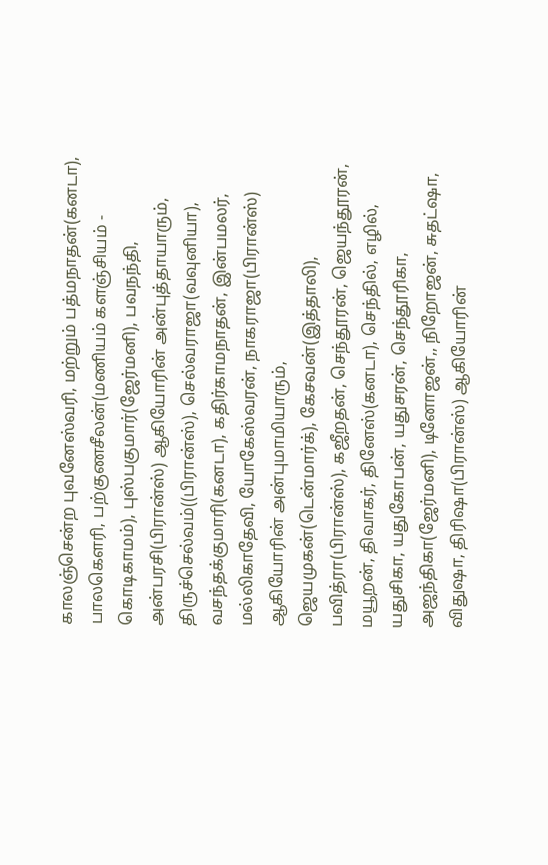காலஞ்சென்ற புவனேஸ்வரி, மற்றும் பத்மநாதன்(கனடா), பாலகெளரி, பற்குணசீலன்(மணியம் களஞ்சியம் - கொடிகாமம்), புஸ்பகுமார்(ஜேர்மனி), பவநந்தி, அன்பரசி(பிரான்ஸ்) ஆகியோரின் அன்புத்தாயாரும்,
திருச்செல்வம்((பிரான்ஸ்), செல்வராஜா(வவுனியா), வசந்தக்குமாரி(கனடா), கதிர்காமநாதன், இன்பமலர், மல்லிகாதேவி, யோகேஸ்வரன், நாகராஜா(பிரான்ஸ்) ஆகியோரின் அன்புமாமியாரும்,
ஜெயமுகன்(டென்மார்க்), கேசவன்(இத்தாலி), பவித்ரா(பிரான்ஸ்), கஜீறதன், செந்தூரன், ஜெயந்தூரன், மயூறன், திவாகர், தினேஸ்(கனடா), செந்தில், எழில், யதுசிகா, யதுகோபன், யதுசரன், செந்தூரிகா, அஜந்திகா(ஜேர்மனி), டினோஜன்,, நிறோஜன், சுதட்ஷா, விதுஷா, திரிஷா(பிரான்ஸ்) ஆகியோரின்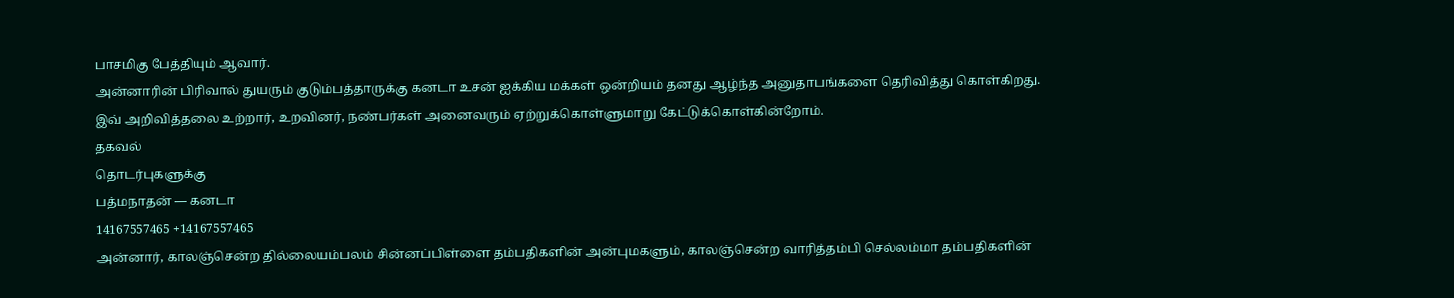பாசமிகு பேத்தியும் ஆவார்.
அன்னாரின் பிரிவால் துயரும் குடும்பத்தாருக்கு கனடா உசன் ஐக்கிய மக்கள் ஒன்றியம் தனது ஆழ்ந்த அனுதாபங்களை தெரிவித்து கொள்கிறது.
இவ் அறிவித்தலை உற்றார், உறவினர், நண்பர்கள் அனைவரும் ஏற்றுக்கொள்ளுமாறு கேட்டுக்கொள்கின்றோம்.
தகவல்
தொடர்புகளுக்கு
பத்மநாதன் — கனடா
14167557465 +14167557465
அன்னார், காலஞ்சென்ற தில்லையம்பலம் சின்னப்பிள்ளை தம்பதிகளின் அன்புமகளும், காலஞ்சென்ற வாரித்தம்பி செல்லம்மா தம்பதிகளின்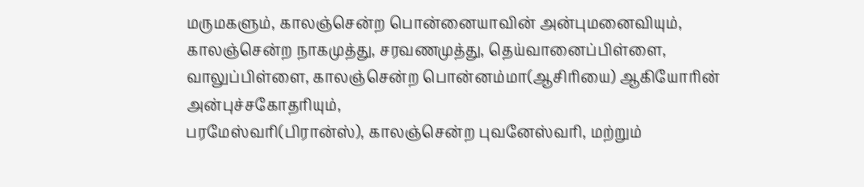மருமகளும், காலஞ்சென்ற பொன்னையாவின் அன்புமனைவியும்,
காலஞ்சென்ற நாகமுத்து, சரவணமுத்து, தெய்வானைப்பிள்ளை, வாலுப்பிள்ளை, காலஞ்சென்ற பொன்னம்மா(ஆசிரியை) ஆகியோரின் அன்புச்சகோதரியும்,
பரமேஸ்வரி(பிரான்ஸ்), காலஞ்சென்ற புவனேஸ்வரி, மற்றும்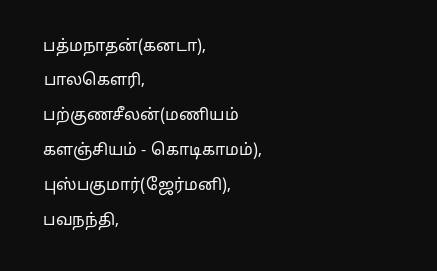பத்மநாதன்(கனடா), பாலகெளரி, பற்குணசீலன்(மணியம் களஞ்சியம் - கொடிகாமம்), புஸ்பகுமார்(ஜேர்மனி), பவநந்தி,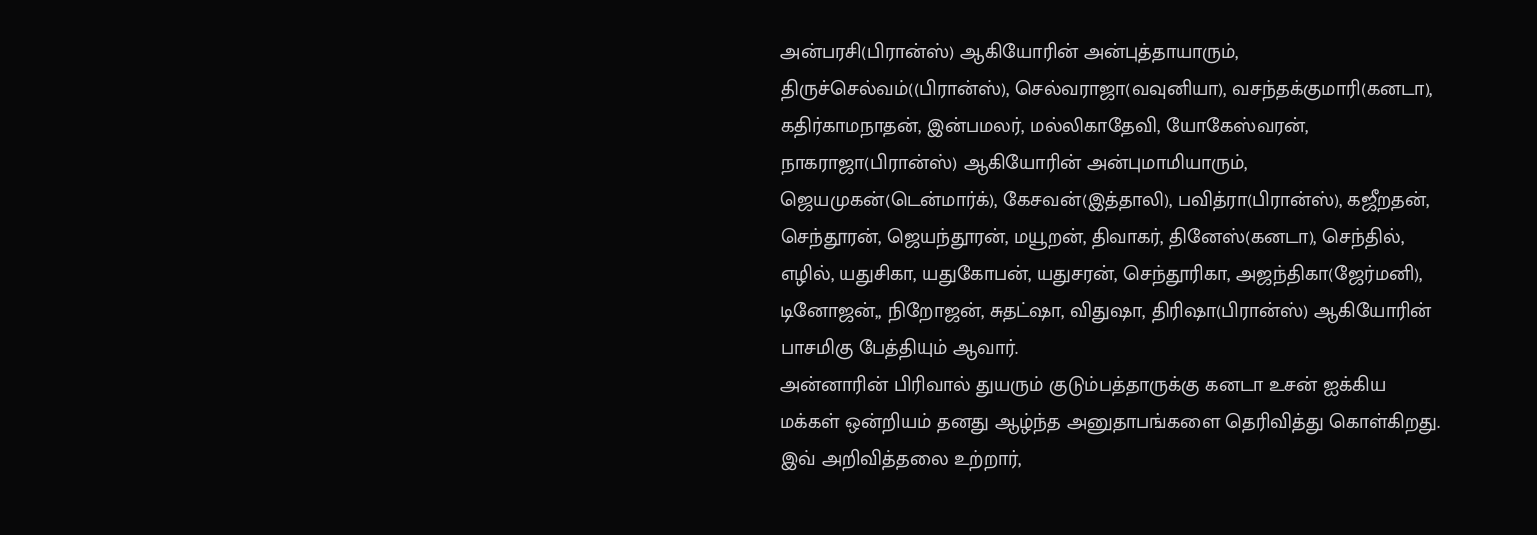அன்பரசி(பிரான்ஸ்) ஆகியோரின் அன்புத்தாயாரும்,
திருச்செல்வம்((பிரான்ஸ்), செல்வராஜா(வவுனியா), வசந்தக்குமாரி(கனடா), கதிர்காமநாதன், இன்பமலர், மல்லிகாதேவி, யோகேஸ்வரன், நாகராஜா(பிரான்ஸ்) ஆகியோரின் அன்புமாமியாரும்,
ஜெயமுகன்(டென்மார்க்), கேசவன்(இத்தாலி), பவித்ரா(பிரான்ஸ்), கஜீறதன், செந்தூரன், ஜெயந்தூரன், மயூறன், திவாகர், தினேஸ்(கனடா), செந்தில், எழில், யதுசிகா, யதுகோபன், யதுசரன், செந்தூரிகா, அஜந்திகா(ஜேர்மனி), டினோஜன்,, நிறோஜன், சுதட்ஷா, விதுஷா, திரிஷா(பிரான்ஸ்) ஆகியோரின் பாசமிகு பேத்தியும் ஆவார்.
அன்னாரின் பிரிவால் துயரும் குடும்பத்தாருக்கு கனடா உசன் ஐக்கிய மக்கள் ஒன்றியம் தனது ஆழ்ந்த அனுதாபங்களை தெரிவித்து கொள்கிறது.
இவ் அறிவித்தலை உற்றார்,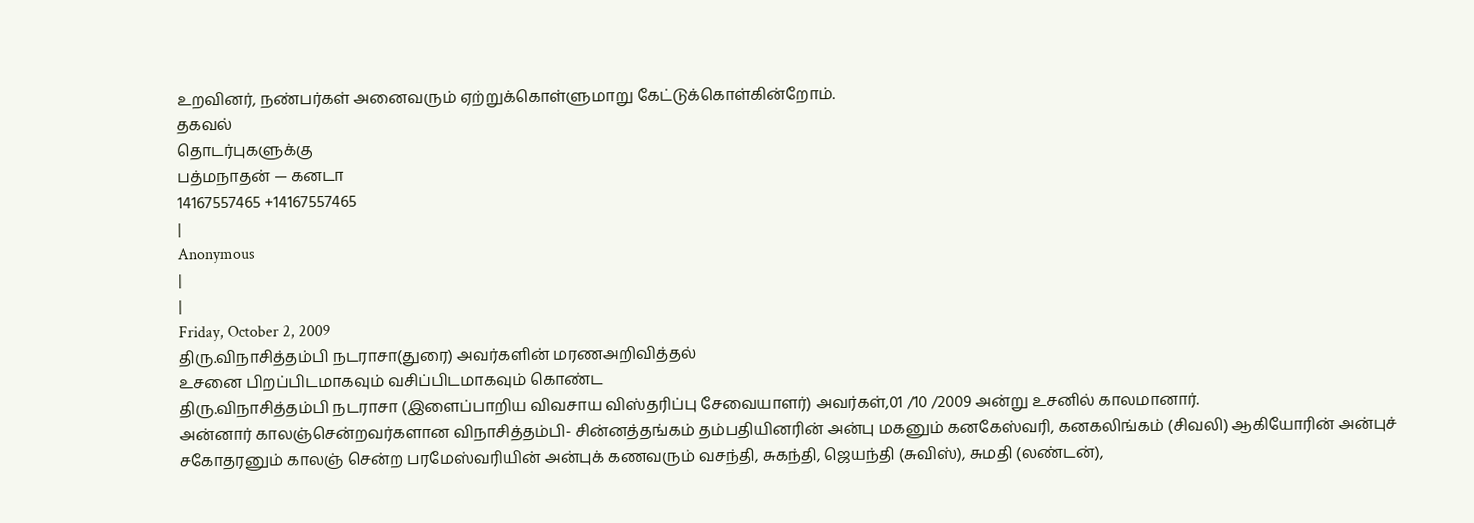உறவினர், நண்பர்கள் அனைவரும் ஏற்றுக்கொள்ளுமாறு கேட்டுக்கொள்கின்றோம்.
தகவல்
தொடர்புகளுக்கு
பத்மநாதன் — கனடா
14167557465 +14167557465
|
Anonymous
|
|
Friday, October 2, 2009
திரு.விநாசித்தம்பி நடராசா(துரை) அவர்களின் மரணஅறிவித்தல்
உசனை பிறப்பிடமாகவும் வசிப்பிடமாகவும் கொண்ட
திரு.விநாசித்தம்பி நடராசா (இளைப்பாறிய விவசாய விஸ்தரிப்பு சேவையாளர்) அவர்கள்,01 /10 /2009 அன்று உசனில் காலமானார்.
அன்னார் காலஞ்சென்றவர்களான விநாசித்தம்பி- சின்னத்தங்கம் தம்பதியினரின் அன்பு மகனும் கனகேஸ்வரி, கனகலிங்கம் (சிவலி) ஆகியோரின் அன்புச் சகோதரனும் காலஞ் சென்ற பரமேஸ்வரியின் அன்புக் கணவரும் வசந்தி, சுகந்தி, ஜெயந்தி (சுவிஸ்), சுமதி (லண்டன்),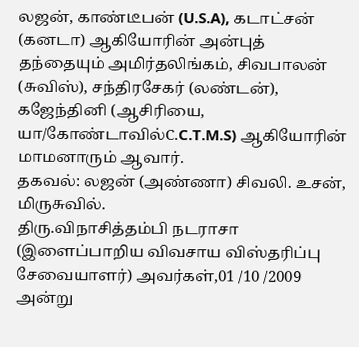லஜன், காண்டீபன் (U.S.A), கடாட்சன் (கனடா) ஆகியோரின் அன்புத் தந்தையும் அமிர்தலிங்கம், சிவபாலன் (சுவிஸ்), சந்திரசேகர் (லண்டன்), கஜேந்தினி (ஆசிரியை, யா/கோண்டாவில்C.C.T.M.S) ஆகியோரின் மாமனாரும் ஆவார்.
தகவல்: லஜன் (அண்ணா) சிவலி. உசன், மிருசுவில்.
திரு.விநாசித்தம்பி நடராசா (இளைப்பாறிய விவசாய விஸ்தரிப்பு சேவையாளர்) அவர்கள்,01 /10 /2009 அன்று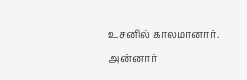உசனில் காலமானார்.
அன்னார்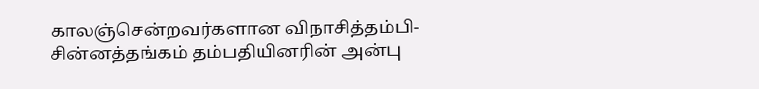காலஞ்சென்றவர்களான விநாசித்தம்பி- சின்னத்தங்கம் தம்பதியினரின் அன்பு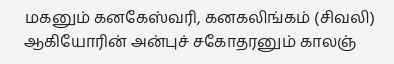மகனும் கனகேஸ்வரி, கனகலிங்கம் (சிவலி) ஆகியோரின் அன்புச் சகோதரனும் காலஞ்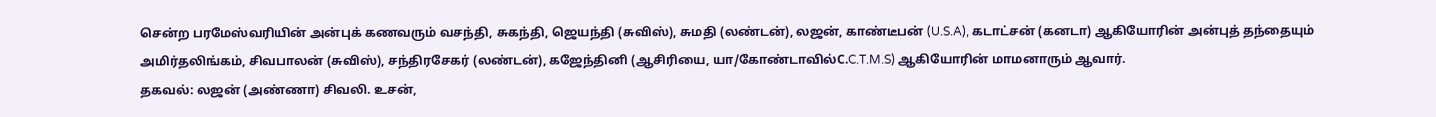சென்ற பரமேஸ்வரியின் அன்புக் கணவரும் வசந்தி, சுகந்தி, ஜெயந்தி (சுவிஸ்), சுமதி (லண்டன்), லஜன், காண்டீபன் (U.S.A), கடாட்சன் (கனடா) ஆகியோரின் அன்புத் தந்தையும் அமிர்தலிங்கம், சிவபாலன் (சுவிஸ்), சந்திரசேகர் (லண்டன்), கஜேந்தினி (ஆசிரியை, யா/கோண்டாவில்C.C.T.M.S) ஆகியோரின் மாமனாரும் ஆவார்.
தகவல்: லஜன் (அண்ணா) சிவலி. உசன்,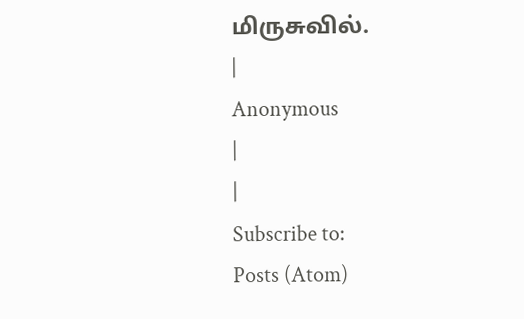மிருசுவில்.
|
Anonymous
|
|
Subscribe to:
Posts (Atom)